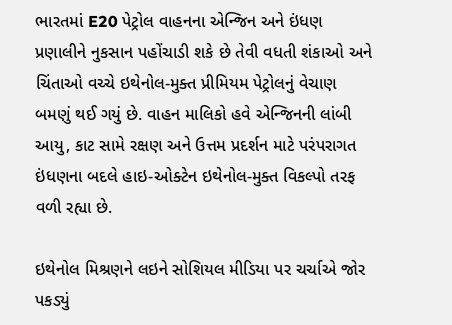ભારતમાં E20 પેટ્રોલ વાહનના એન્જિન અને ઇંધણ પ્રણાલીને નુકસાન પહોંચાડી શકે છે તેવી વધતી શંકાઓ અને ચિંતાઓ વચ્ચે ઇથેનોલ-મુક્ત પ્રીમિયમ પેટ્રોલનું વેચાણ બમણું થઈ ગયું છે. વાહન માલિકો હવે એન્જિનની લાંબી આયુ, કાટ સામે રક્ષણ અને ઉત્તમ પ્રદર્શન માટે પરંપરાગત ઇંધણના બદલે હાઇ-ઓક્ટેન ઇથેનોલ-મુક્ત વિકલ્પો તરફ વળી રહ્યા છે.

ઇથેનોલ મિશ્રણને લઇને સોશિયલ મીડિયા પર ચર્ચાએ જોર પકડ્યું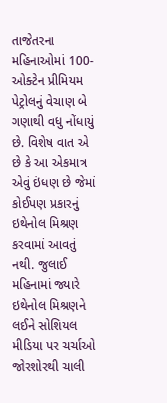તાજેતરના મહિનાઓમાં 100-ઓક્ટેન પ્રીમિયમ પેટ્રોલનું વેચાણ બે ગણાથી વધુ નોંધાયું છે. વિશેષ વાત એ છે કે આ એકમાત્ર એવું ઇંધણ છે જેમાં કોઈપણ પ્રકારનું ઇથેનોલ મિશ્રણ કરવામાં આવતું નથી. જુલાઈ મહિનામાં જ્યારે ઇથેનોલ મિશ્રણને લઈને સોશિયલ મીડિયા પર ચર્ચાઓ જોરશોરથી ચાલી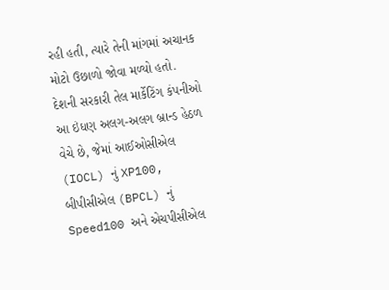રહી હતી, ત્યારે તેની માંગમાં અચાનક મોટો ઉછાળો જોવા મળ્યો હતો. દેશની સરકારી તેલ માર્કેટિંગ કંપનીઓ આ ઇંધણ અલગ-અલગ બ્રાન્ડ હેઠળ વેચે છે, જેમાં આઈઓસીએલ (IOCL) નું XP100, બીપીસીએલ (BPCL) નું Speed100 અને એચપીસીએલ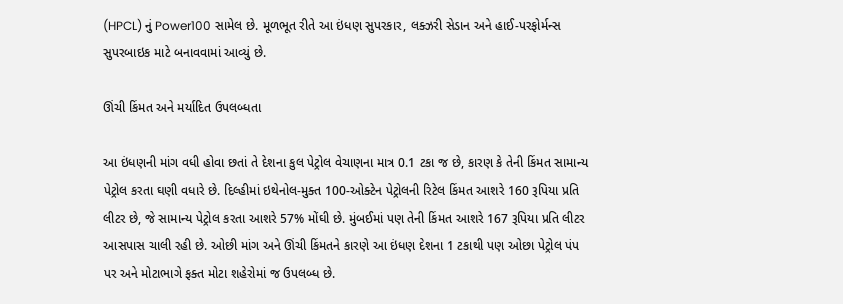(HPCL) નું Power100 સામેલ છે. મૂળભૂત રીતે આ ઇંધણ સુપરકાર, લક્ઝરી સેડાન અને હાઈ-પરફોર્મન્સ સુપરબાઇક માટે બનાવવામાં આવ્યું છે.

ઊંચી કિંમત અને મર્યાદિત ઉપલબ્ધતા

આ ઇંધણની માંગ વધી હોવા છતાં તે દેશના કુલ પેટ્રોલ વેચાણના માત્ર 0.1 ટકા જ છે, કારણ કે તેની કિંમત સામાન્ય પેટ્રોલ કરતા ઘણી વધારે છે. દિલ્હીમાં ઇથેનોલ-મુક્ત 100-ઓક્ટેન પેટ્રોલની રિટેલ કિંમત આશરે 160 રૂપિયા પ્રતિ લીટર છે, જે સામાન્ય પેટ્રોલ કરતા આશરે 57% મોંઘી છે. મુંબઈમાં પણ તેની કિંમત આશરે 167 રૂપિયા પ્રતિ લીટર આસપાસ ચાલી રહી છે. ઓછી માંગ અને ઊંચી કિંમતને કારણે આ ઇંધણ દેશના 1 ટકાથી પણ ઓછા પેટ્રોલ પંપ પર અને મોટાભાગે ફક્ત મોટા શહેરોમાં જ ઉપલબ્ધ છે.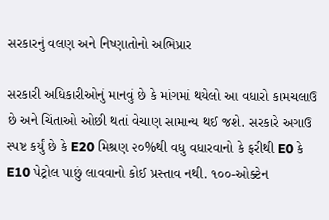સરકારનું વલણ અને નિષ્ણાતોનો અભિપ્રાર

સરકારી અધિકારીઓનું માનવું છે કે માંગમાં થયેલો આ વધારો કામચલાઉ છે અને ચિંતાઓ ઓછી થતાં વેચાણ સામાન્ય થઈ જશે. સરકારે અગાઉ સ્પષ્ટ કર્યું છે કે E20 મિશ્રણ ૨૦%થી વધુ વધારવાનો કે ફરીથી E0 કે E10 પેટ્રોલ પાછું લાવવાનો કોઈ પ્રસ્તાવ નથી. ૧૦૦-ઓક્ટેન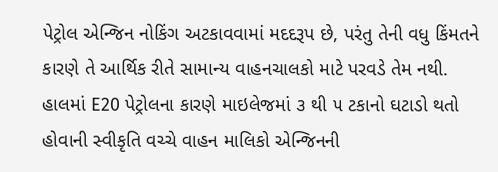પેટ્રોલ એન્જિન નોકિંગ અટકાવવામાં મદદરૂપ છે, પરંતુ તેની વધુ કિંમતને કારણે તે આર્થિક રીતે સામાન્ય વાહનચાલકો માટે પરવડે તેમ નથી. હાલમાં E20 પેટ્રોલના કારણે માઇલેજમાં ૩ થી ૫ ટકાનો ઘટાડો થતો હોવાની સ્વીકૃતિ વચ્ચે વાહન માલિકો એન્જિનની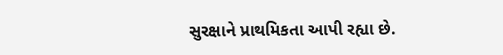સુરક્ષાને પ્રાથમિકતા આપી રહ્યા છે.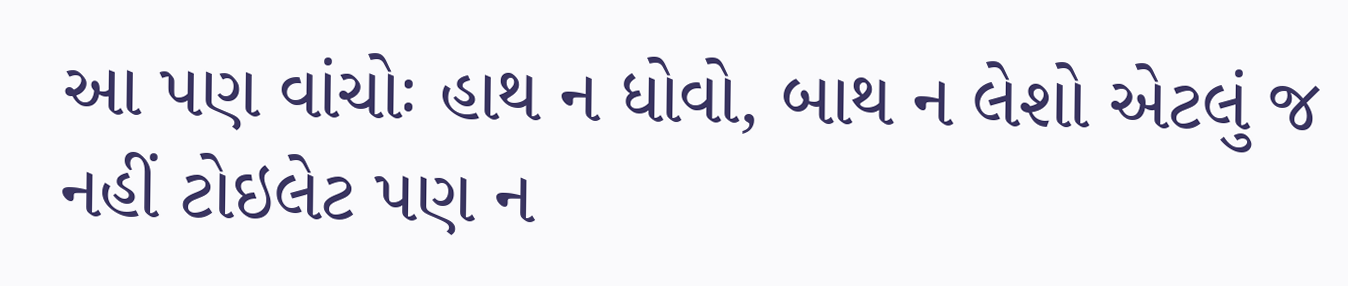આ પણ વાંચોઃ હાથ ન ધોવો, બાથ ન લેશો એટલું જ નહીં ટોઇલેટ પણ ન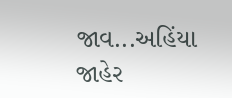જાવ...અહિંયા જાહેર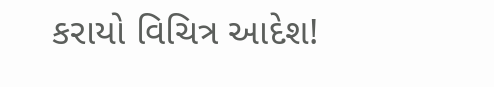કરાયો વિચિત્ર આદેશ!